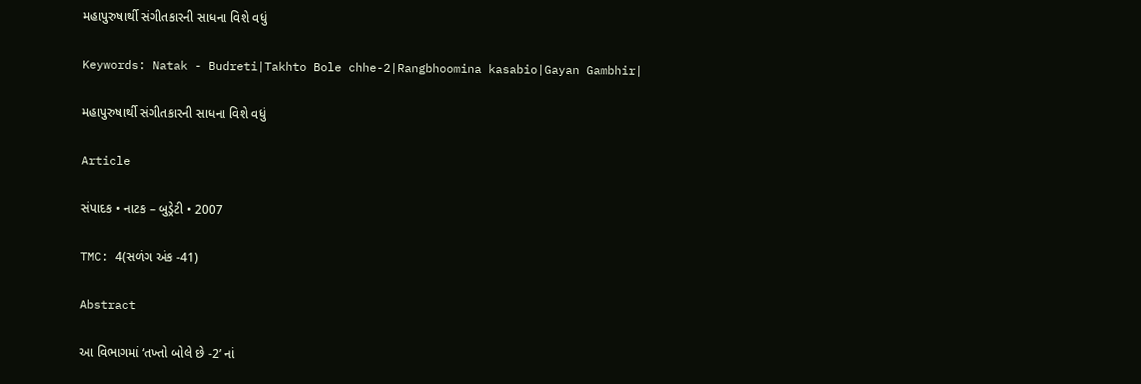મહાપુરુષાર્થી સંગીતકારની સાધના વિશે વધું

Keywords: Natak - Budreti|Takhto Bole chhe-2|Rangbhoomina kasabio|Gayan Gambhir|

મહાપુરુષાર્થી સંગીતકારની સાધના વિશે વધું

Article

સંપાદક • નાટક – બુડ્રેટી • 2007

TMC: 4(સળંગ અંક -41)

Abstract

આ વિભાગમાં ‘તખ્તો બોલે છે -2’ નાં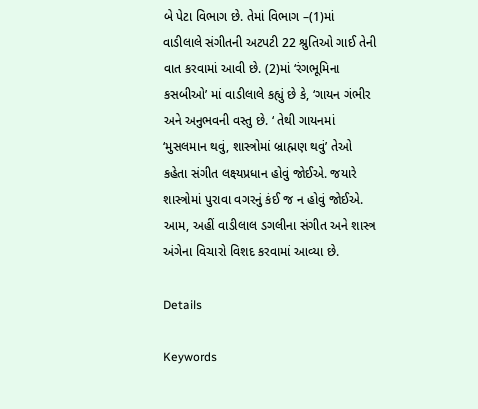બે પેટા વિભાગ છે. તેમાં વિભાગ –(1)માં વાડીલાલે સંગીતની અટપટી 22 શ્રુતિઓ ગાઈ તેની વાત કરવામાં આવી છે. (2)માં ‘રંગભૂમિના કસબીઓ’ માં વાડીલાલે કહ્યું છે કે, ‘ગાયન ગંભીર અને અનુભવની વસ્તુ છે. ‘ તેથી ગાયનમાં ‘મુસલમાન થવું, શાસ્ત્રોમાં બ્રાહ્મણ થવું’ તેઓ કહેતા સંગીત લક્ષ્યપ્રધાન હોવું જોઈએ. જયારે શાસ્ત્રોમાં પુરાવા વગરનું કંઈ જ ન હોવું જોઈએ. આમ, અહીં વાડીલાલ ડગલીના સંગીત અને શાસ્ત્ર અંગેના વિચારો વિશદ કરવામાં આવ્યા છે.

Details

Keywords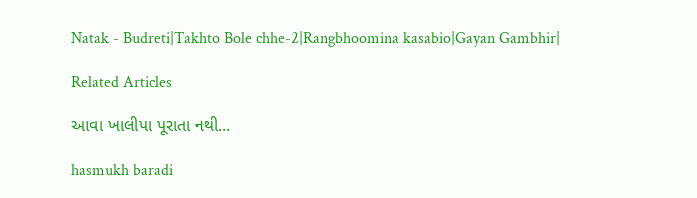Natak - Budreti|Takhto Bole chhe-2|Rangbhoomina kasabio|Gayan Gambhir|

Related Articles

આવા ખાલીપા પૂરાતા નથી...

hasmukh baradi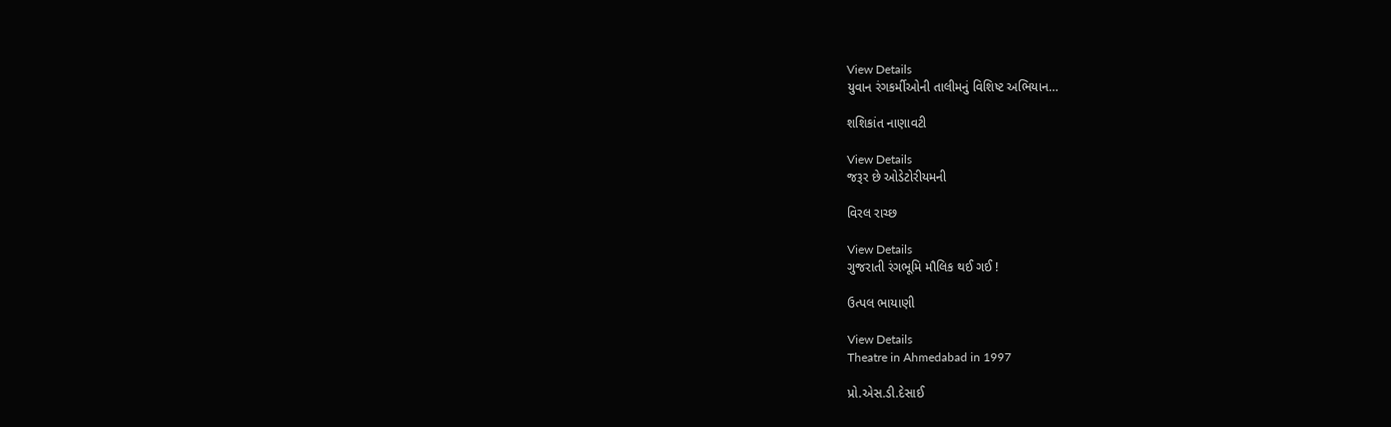View Details
યુવાન રંગકર્મીઓની તાલીમનું વિશિષ્ટ અભિયાન…

શશિકાંત નાણાવટી

View Details
જરૂર છે ઓડેટોરીયમની

વિરલ રાચ્છ

View Details
ગુજરાતી રંગભૂમિ મૌલિક થઈ ગઈ !

ઉત્પલ ભાયાણી

View Details
Theatre in Ahmedabad in 1997

પ્રો.એસ.ડી.દેસાઈ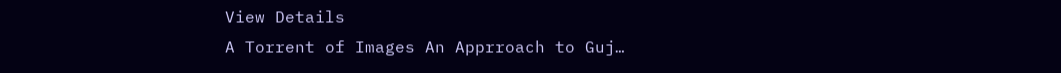View Details
A Torrent of Images An Apprroach to Guj…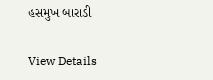હસમુખ બારાડી

View Details